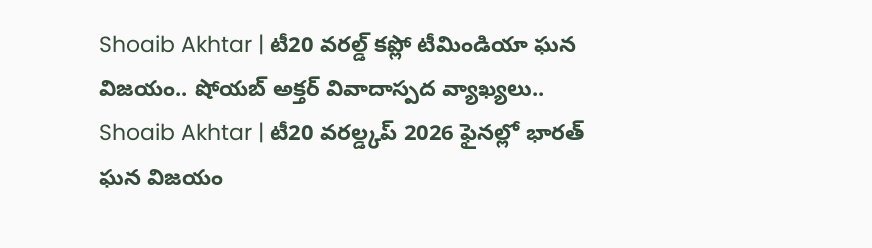Shoaib Akhtar | టీ20 వరల్డ్ కప్లో టీమిండియా ఘన విజయం.. షోయబ్ అక్తర్ వివాదాస్పద వ్యాఖ్యలు..
Shoaib Akhtar | టీ20 వరల్డ్కప్ 2026 ఫైనల్లో భారత్ ఘన విజయం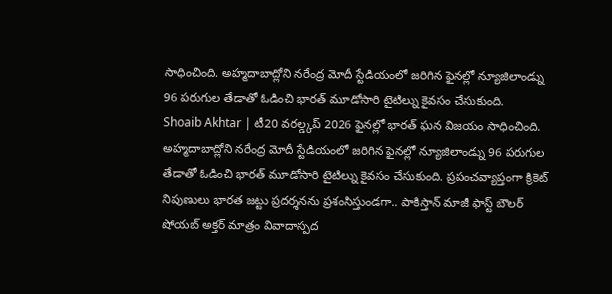సాధించింది. అహ్మదాబాద్లోని నరేంద్ర మోదీ స్టేడియంలో జరిగిన ఫైనల్లో న్యూజిలాండ్ను 96 పరుగుల తేడాతో ఓడించి భారత్ మూడోసారి టైటిల్ను కైవసం చేసుకుంది.
Shoaib Akhtar | టీ20 వరల్డ్కప్ 2026 ఫైనల్లో భారత్ ఘన విజయం సాధించింది. అహ్మదాబాద్లోని నరేంద్ర మోదీ స్టేడియంలో జరిగిన ఫైనల్లో న్యూజిలాండ్ను 96 పరుగుల తేడాతో ఓడించి భారత్ మూడోసారి టైటిల్ను కైవసం చేసుకుంది. ప్రపంచవ్యాప్తంగా క్రికెట్ నిపుణులు భారత జట్టు ప్రదర్శనను ప్రశంసిస్తుండగా.. పాకిస్తాన్ మాజీ ఫాస్ట్ బౌలర్ షోయబ్ అక్తర్ మాత్రం వివాదాస్పద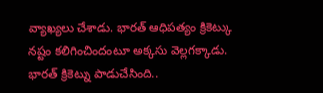వ్యాఖ్యలు చేశాడు. భారత్ ఆధిపత్యం క్రికెట్కు నష్టం కలిగించిందంటూ అక్కసు వెల్లగక్కాడు.
భారత్ క్రికెట్ను పాడుచేసింది..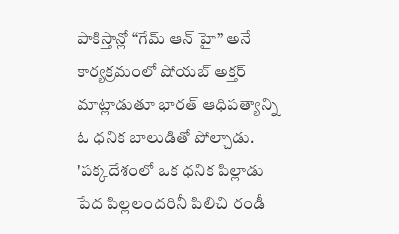పాకిస్తాన్లో “గేమ్ ఆన్ హై” అనే కార్యక్రమంలో షోయబ్ అక్తర్ మాట్లాడుతూ భారత్ ఆధిపత్యాన్ని ఓ ధనిక బాలుడితో పోల్చాడు. 'పక్కదేశంలో ఒక ధనిక పిల్లాడు పేద పిల్లలందరినీ పిలిచి రండీ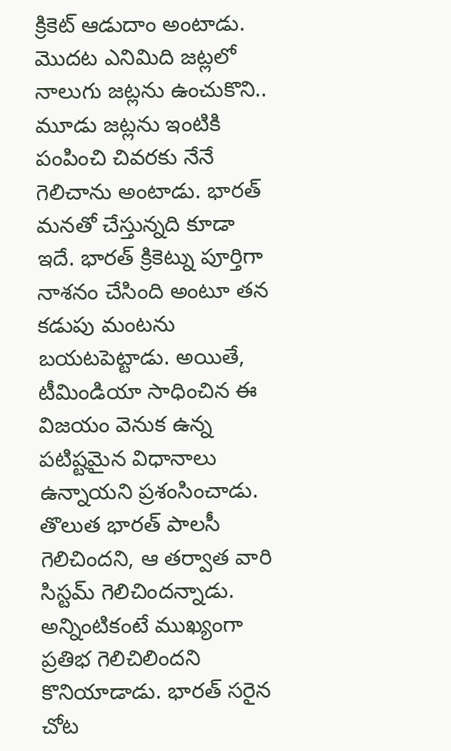క్రికెట్ ఆడుదాం అంటాడు. మొదట ఎనిమిది జట్లలో నాలుగు జట్లను ఉంచుకొని.. మూడు జట్లను ఇంటికి పంపించి చివరకు నేనే గెలిచాను అంటాడు. భారత్ మనతో చేస్తున్నది కూడా ఇదే. భారత్ క్రికెట్ను పూర్తిగా నాశనం చేసింది అంటూ తన కడుపు మంటను బయటపెట్టాడు. అయితే, టీమిండియా సాధించిన ఈ విజయం వెనుక ఉన్న పటిష్టమైన విధానాలు ఉన్నాయని ప్రశంసించాడు. తొలుత భారత్ పాలసీ గెలిచిందని, ఆ తర్వాత వారి సిస్టమ్ గెలిచిందన్నాడు. అన్నింటికంటే ముఖ్యంగా ప్రతిభ గెలిచిలిందని కొనియాడాడు. భారత్ సరైన చోట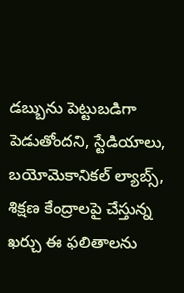డబ్బును పెట్టుబడిగా పెడుతోందని, స్టేడియాలు, బయోమెకానికల్ ల్యాబ్స్, శిక్షణ కేంద్రాలపై చేస్తున్న ఖర్చు ఈ ఫలితాలను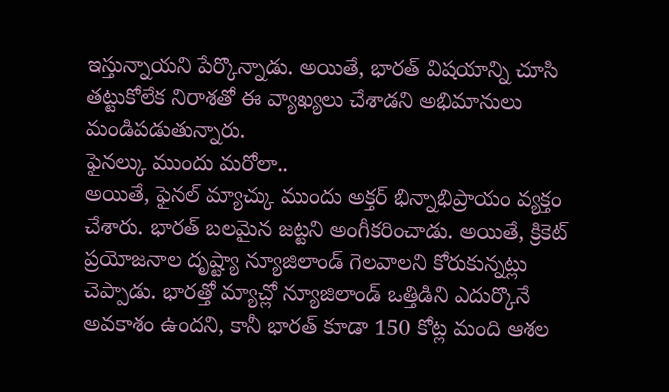ఇస్తున్నాయని పేర్కొన్నాడు. అయితే, భారత్ విషయాన్ని చూసి తట్టుకోలేక నిరాశతో ఈ వ్యాఖ్యలు చేశాడని అభిమానులు మండిపడుతున్నారు.
ఫైనల్కు ముందు మరోలా..
అయితే, ఫైనల్ మ్యాచ్కు ముందు అక్తర్ భిన్నాభిప్రాయం వ్యక్తం చేశారు. భారత్ బలమైన జట్టని అంగీకరించాడు. అయితే, క్రికెట్ ప్రయోజనాల దృష్ట్యా న్యూజిలాండ్ గెలవాలని కోరుకున్నట్లు చెప్పాడు. భారత్తో మ్యాచ్లో న్యూజిలాండ్ ఒత్తిడిని ఎదుర్కొనే అవకాశం ఉందని, కానీ భారత్ కూడా 150 కోట్ల మంది ఆశల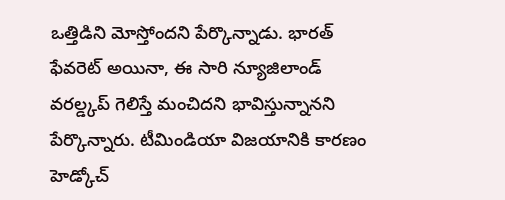ఒత్తిడిని మోస్తోందని పేర్కొన్నాడు. భారత్ ఫేవరెట్ అయినా, ఈ సారి న్యూజిలాండ్ వరల్డ్కప్ గెలిస్తే మంచిదని భావిస్తున్నానని పేర్కొన్నారు. టీమిండియా విజయానికి కారణం హెడ్కోచ్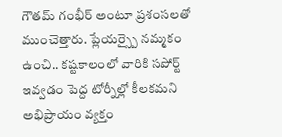గౌతమ్ గంభీర్ అంటూ ప్రశంసలతో ముంచెత్తారు. ప్లేయర్స్పై నమ్మకం ఉంచి.. కష్టకాలంలో వారికి సపోర్ట్ ఇవ్వడం పెద్ద టోర్నీల్లో కీలకమని అభిప్రాయం వ్యక్తం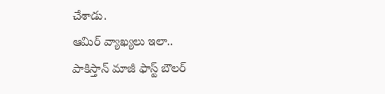చేశాడు.
ఆమిర్ వ్యాఖ్యలు ఇలా..
పాకిస్తాన్ మాజీ ఫాస్ట్ బౌలర్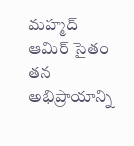మహ్మద్ ఆమిర్ సైతం తన అభిప్రాయాన్ని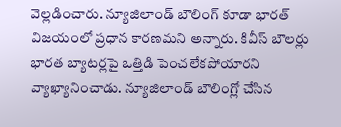వెల్లడించారు. న్యూజిలాండ్ బౌలింగ్ కూడా భారత్ విజయంలో ప్రధాన కారణమని అన్నారు. కివీస్ బౌలర్లు భారత బ్యాటర్లపై ఒత్తిడి పెంచలేకపోయారని వ్యాఖ్యానించాడు. న్యూజిలాండ్ బౌలింగ్లో చేసిన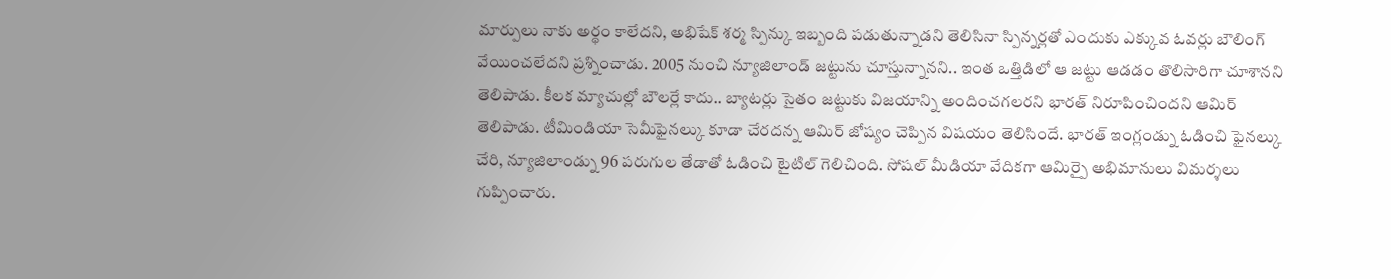మార్పులు నాకు అర్థం కాలేదని, అభిషేక్ శర్మ స్పిన్కు ఇబ్బంది పడుతున్నాడని తెలిసినా స్పిన్నర్లతో ఎందుకు ఎక్కువ ఓవర్లు బౌలింగ్ వేయించలేదని ప్రశ్నించాడు. 2005 నుంచి న్యూజిలాండ్ జట్టును చూస్తున్నానని.. ఇంత ఒత్తిడిలో ఆ జట్టు ఆడడం తొలిసారిగా చూశానని తెలిపాడు. కీలక మ్యాచుల్లో బౌలర్లే కాదు.. బ్యాటర్లు సైతం జట్టుకు విజయాన్ని అందించగలరని భారత్ నిరూపించిందని ఆమిర్ తెలిపాడు. టీమిండియా సెమీఫైనల్కు కూడా చేరదన్న ఆమిర్ జోష్యం చెప్పిన విషయం తెలిసిందే. భారత్ ఇంగ్లండ్ను ఓడించి ఫైనల్కు చేరి, న్యూజిలాండ్ను 96 పరుగుల తేడాతో ఓడించి టైటిల్ గెలిచింది. సోషల్ మీడియా వేదికగా ఆమిర్పై అభిమానులు విమర్శలు గుప్పించారు.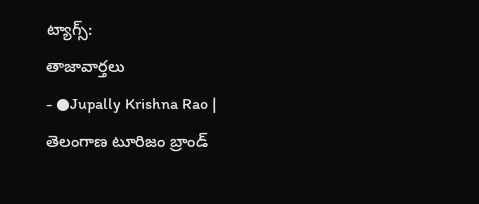ట్యాగ్స్:
తాజావార్తలు
- ●Jupally Krishna Rao | తెలంగాణ టూరిజం బ్రాండ్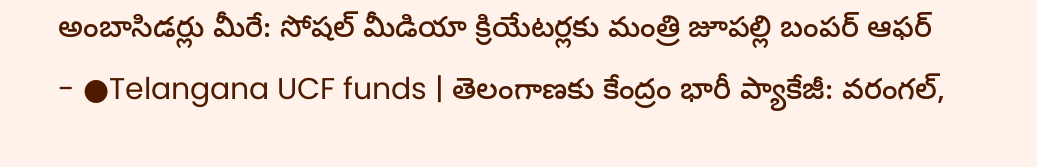అంబాసిడర్లు మీరే: సోషల్ మీడియా క్రియేటర్లకు మంత్రి జూపల్లి బంపర్ ఆఫర్
- ●Telangana UCF funds | తెలంగాణకు కేంద్రం భారీ ప్యాకేజీ: వరంగల్,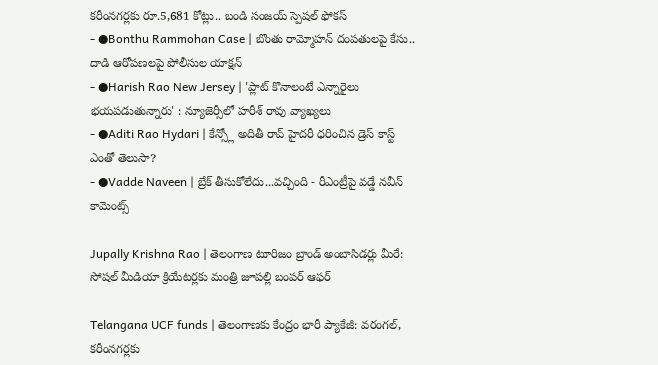కరీంనగర్లకు రూ.5,681 కోట్లు.. బండి సంజయ్ స్పెషల్ ఫోకస్
- ●Bonthu Rammohan Case | బొంతు రామ్మోహన్ దంపతులపై కేసు.. దాడి ఆరోపణలపై పోలీసుల యాక్షన్
- ●Harish Rao New Jersey | 'ప్లాట్ కొనాలంటే ఎన్నారైలు భయపడుతున్నారు' : న్యూజెర్సీలో హరీశ్ రావు వ్యాఖ్యలు
- ●Aditi Rao Hydari | కేన్స్లో అదితీ రావ్ హైదరీ ధరించిన డ్రెస్ కాస్ట్ ఎంతో తెలుసా?
- ●Vadde Naveen | బ్రేక్ తీసుకోలేదు...వచ్చింది - రీఎంట్రీపై వడ్డే నవీన్ కామెంట్స్

Jupally Krishna Rao | తెలంగాణ టూరిజం బ్రాండ్ అంబాసిడర్లు మీరే: సోషల్ మీడియా క్రియేటర్లకు మంత్రి జూపల్లి బంపర్ ఆఫర్

Telangana UCF funds | తెలంగాణకు కేంద్రం భారీ ప్యాకేజీ: వరంగల్, కరీంనగర్లకు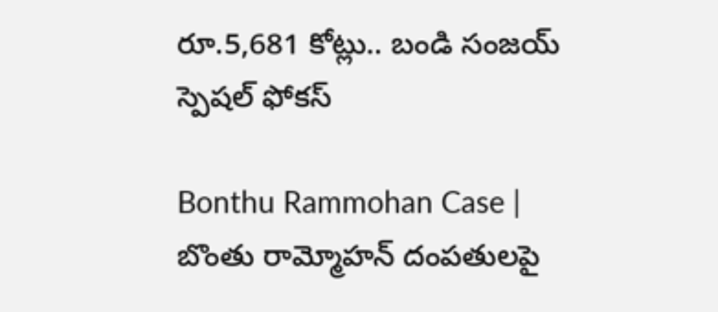రూ.5,681 కోట్లు.. బండి సంజయ్ స్పెషల్ ఫోకస్

Bonthu Rammohan Case | బొంతు రామ్మోహన్ దంపతులపై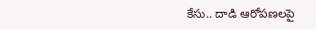కేసు.. దాడి ఆరోపణలపై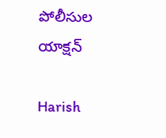పోలీసుల యాక్షన్

Harish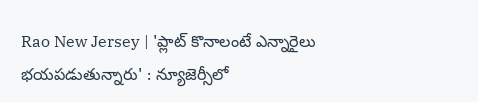Rao New Jersey | 'ప్లాట్ కొనాలంటే ఎన్నారైలు భయపడుతున్నారు' : న్యూజెర్సీలో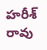హరీశ్ రావు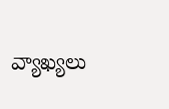వ్యాఖ్యలు